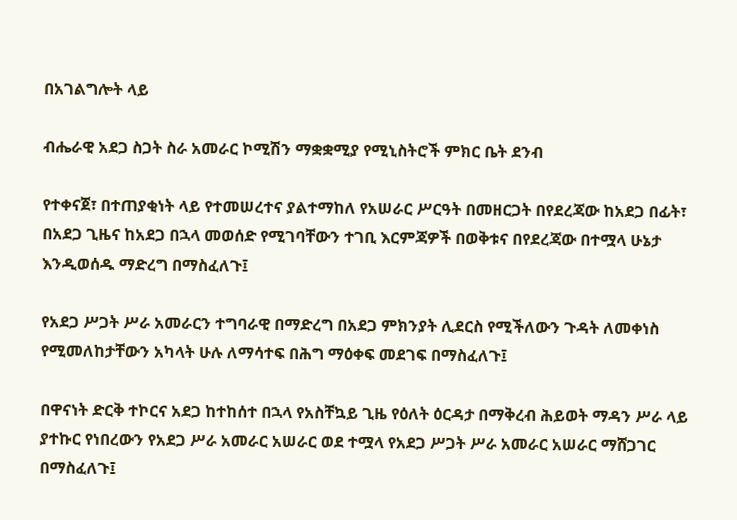በአገልግሎት ላይ

ብሔራዊ አደጋ ስጋት ስራ አመራር ኮሚሽን ማቋቋሚያ የሚኒስትሮች ምክር ቤት ደንብ

የተቀናጀ፣ በተጠያቂነት ላይ የተመሠረተና ያልተማከለ የአሠራር ሥርዓት በመዘርጋት በየደረጃው ከአደጋ በፊት፣ በአደጋ ጊዜና ከአደጋ በኋላ መወሰድ የሚገባቸውን ተገቢ እርምጃዎች በወቅቱና በየደረጃው በተሟላ ሁኔታ እንዲወሰዱ ማድረግ በማስፈለጉ፤

የአደጋ ሥጋት ሥራ አመራርን ተግባራዊ በማድረግ በአደጋ ምክንያት ሊደርስ የሚችለውን ጉዳት ለመቀነስ የሚመለከታቸውን አካላት ሁሉ ለማሳተፍ በሕግ ማዕቀፍ መደገፍ በማስፈለጉ፤

በዋናነት ድርቅ ተኮርና አደጋ ከተከሰተ በኋላ የአስቸኳይ ጊዜ የዕለት ዕርዳታ በማቅረብ ሕይወት ማዳን ሥራ ላይ ያተኩር የነበረውን የአደጋ ሥራ አመራር አሠራር ወደ ተሟላ የአደጋ ሥጋት ሥራ አመራር አሠራር ማሸጋገር በማስፈለጉ፤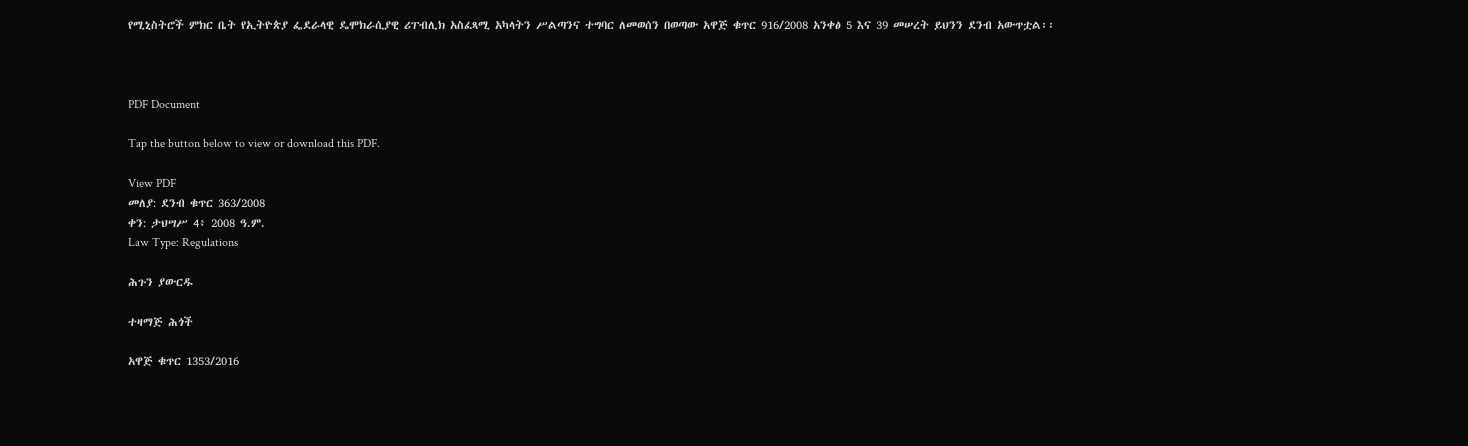የሚኒስትሮች ምክር ቤት የኢትዮጵያ ፌደራላዊ ዴሞክራሲያዊ ሪፐብሊክ አስፈጻሚ አካላትን ሥልጣንና ተግባር ለመወሰን በወጣው አዋጅ ቁጥር 916/2008 አንቀፅ 5 እና 39 መሠረት ይህንን ደንብ አውጥቷል፡፡



PDF Document

Tap the button below to view or download this PDF.

View PDF
መለያ: ደንብ ቁጥር 363/2008
ቀን: ታህሣሥ 4፥ 2008 ዓ.ም.
Law Type: Regulations

ሕጉን ያውርዱ

ተዛማጅ ሕጎች

አዋጅ ቁጥር 1353/2016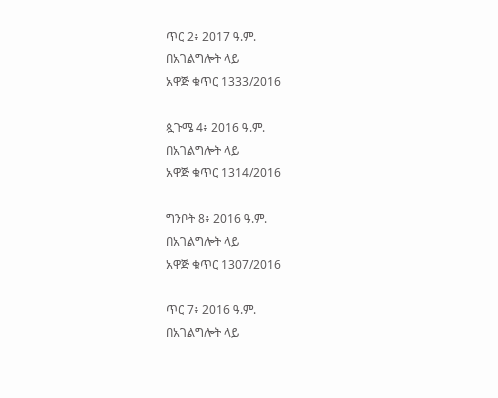ጥር 2፥ 2017 ዓ.ም.
በአገልግሎት ላይ
አዋጅ ቁጥር 1333/2016

ጷጉሜ 4፥ 2016 ዓ.ም.
በአገልግሎት ላይ
አዋጅ ቁጥር 1314/2016

ግንቦት 8፥ 2016 ዓ.ም.
በአገልግሎት ላይ
አዋጅ ቁጥር 1307/2016

ጥር 7፥ 2016 ዓ.ም.
በአገልግሎት ላይ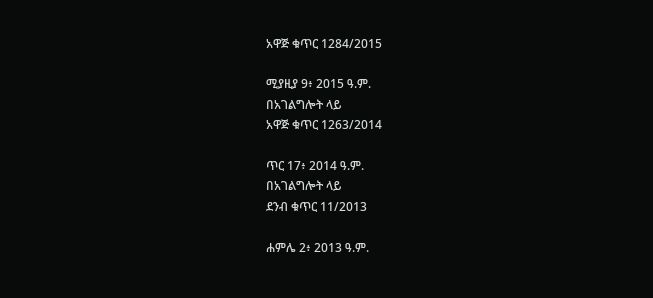አዋጅ ቁጥር 1284/2015

ሚያዚያ 9፥ 2015 ዓ.ም.
በአገልግሎት ላይ
አዋጅ ቁጥር 1263/2014

ጥር 17፥ 2014 ዓ.ም.
በአገልግሎት ላይ
ደንብ ቁጥር 11/2013

ሐምሌ 2፥ 2013 ዓ.ም.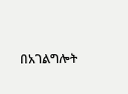በአገልግሎት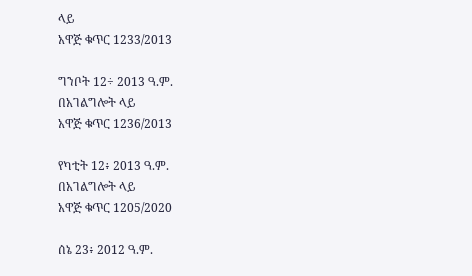ላይ
አዋጅ ቁጥር 1233/2013

ግንቦት 12÷ 2013 ዓ.ም.
በአገልግሎት ላይ
አዋጅ ቁጥር 1236/2013

የካቲት 12፥ 2013 ዓ.ም.
በአገልግሎት ላይ
አዋጅ ቁጥር 1205/2020

ሰኔ 23፥ 2012 ዓ.ም.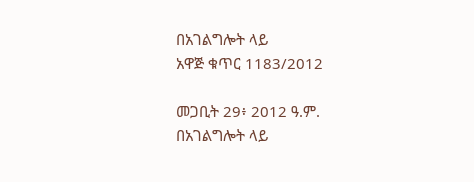በአገልግሎት ላይ
አዋጅ ቁጥር 1183/2012

መጋቢት 29፥ 2012 ዓ.ም.
በአገልግሎት ላይ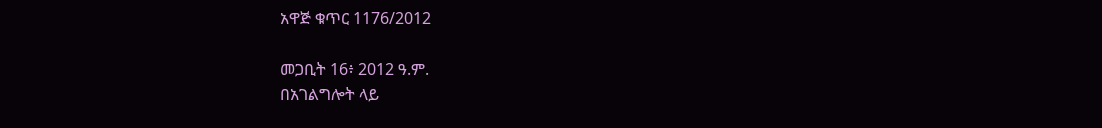አዋጅ ቁጥር 1176/2012

መጋቢት 16፥ 2012 ዓ.ም.
በአገልግሎት ላይ